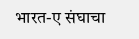भारत-ए संघाचा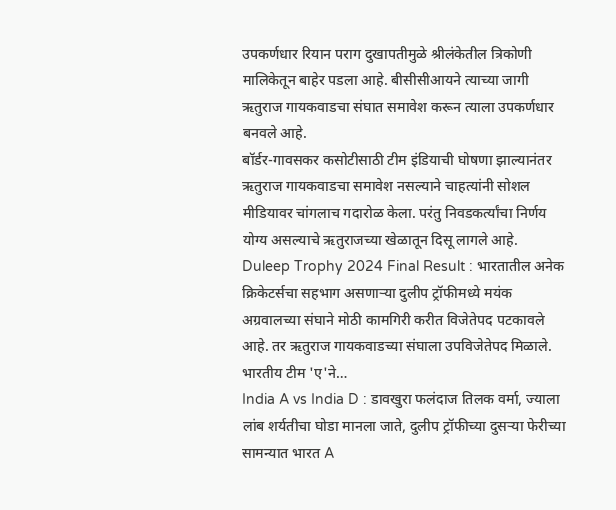उपकर्णधार रियान पराग दुखापतीमुळे श्रीलंकेतील त्रिकोणी मालिकेतून बाहेर पडला आहे. बीसीसीआयने त्याच्या जागी ऋतुराज गायकवाडचा संघात समावेश करून त्याला उपकर्णधार बनवले आहे.
बॉर्डर-गावसकर कसोटीसाठी टीम इंडियाची घोषणा झाल्यानंतर ऋतुराज गायकवाडचा समावेश नसल्याने चाहत्यांनी सोशल मीडियावर चांगलाच गदारोळ केला. परंतु निवडकर्त्यांचा निर्णय योग्य असल्याचे ऋतुराजच्या खेळातून दिसू लागले आहे.
Duleep Trophy 2024 Final Result : भारतातील अनेक क्रिकेटर्सचा सहभाग असणाऱ्या दुलीप ट्रॉफीमध्ये मयंक अग्रवालच्या संघाने मोठी कामगिरी करीत विजेतेपद पटकावले आहे. तर ऋतुराज गायकवाडच्या संघाला उपविजेतेपद मिळाले. भारतीय टीम 'ए'ने…
India A vs India D : डावखुरा फलंदाज तिलक वर्मा, ज्याला लांब शर्यतीचा घोडा मानला जाते, दुलीप ट्रॉफीच्या दुसऱ्या फेरीच्या सामन्यात भारत A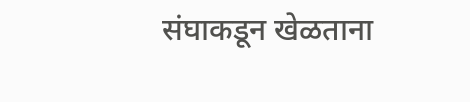संघाकडून खेळताना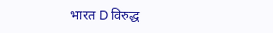भारत D विरुद्ध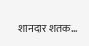शानदार शतक…